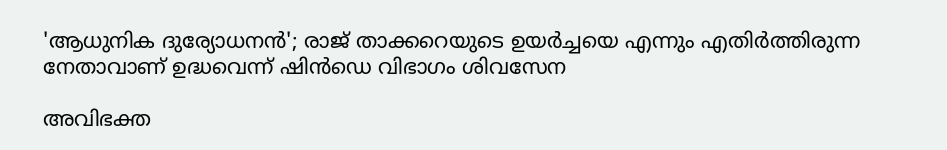'ആധുനിക ദുര്യോധനൻ'; രാജ് താക്കറെയുടെ ഉയര്‍ച്ചയെ എന്നും എതിര്‍ത്തിരുന്ന നേതാവാണ് ഉദ്ധവെന്ന് ഷിന്‍ഡെ വിഭാഗം ശിവസേന

അവിഭക്ത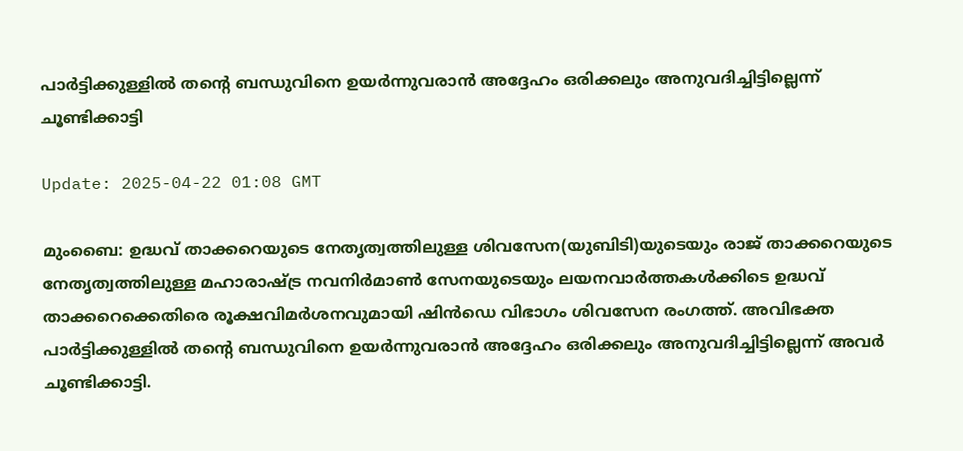പാർട്ടിക്കുള്ളിൽ തന്‍റെ ബന്ധുവിനെ ഉയർന്നുവരാൻ അദ്ദേഹം ഒരിക്കലും അനുവദിച്ചിട്ടില്ലെന്ന് ചൂണ്ടിക്കാട്ടി

Update: 2025-04-22 01:08 GMT

മുംബൈ: ഉദ്ധവ് താക്കറെയുടെ നേതൃത്വത്തിലുള്ള ശിവസേന(യുബിടി)യുടെയും രാജ് താക്കറെയുടെ നേതൃത്വത്തിലുള്ള മഹാരാഷ്ട്ര നവനിര്‍മാൺ സേനയുടെയും ലയനവാര്‍ത്തകൾക്കിടെ ഉദ്ധവ് താക്കറെക്കെതിരെ രൂക്ഷവിമര്‍ശനവുമായി ഷിൻഡെ വിഭാഗം ശിവസേന രംഗത്ത്. അവിഭക്ത പാർട്ടിക്കുള്ളിൽ തന്‍റെ ബന്ധുവിനെ ഉയർന്നുവരാൻ അദ്ദേഹം ഒരിക്കലും അനുവദിച്ചിട്ടില്ലെന്ന് അവർ ചൂണ്ടിക്കാട്ടി.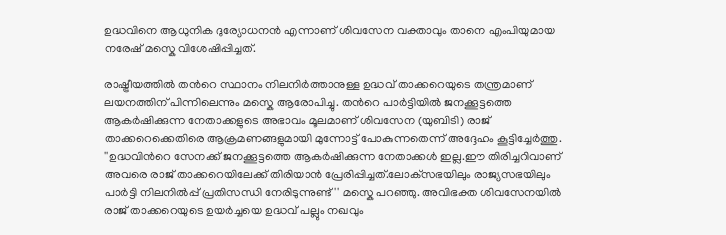ഉദ്ധവിനെ ആധുനിക ദുര്യോധനന്‍ എന്നാണ് ശിവസേന വക്താവും താനെ എംപിയുമായ നരേഷ് മസ്കെ വിശേഷിപ്പിച്ചത്.

രാഷ്ട്രീയത്തിൽ തന്‍റെ സ്ഥാനം നിലനിർത്താനുള്ള ഉദ്ധവ് താക്കറെയുടെ തന്ത്രമാണ് ലയനത്തിന് പിന്നിലെന്നും മസ്കെ ആരോപിച്ചു. തന്‍റെ പാർട്ടിയിൽ ജനക്കൂട്ടത്തെ ആകർഷിക്കുന്ന നേതാക്കളുടെ അഭാവം മൂലമാണ് ശിവസേന (യുബിടി) രാജ് താക്കറെക്കെതിരെ ആക്രമണങ്ങളുമായി മുന്നോട്ട് പോകുന്നതെന്ന് അദ്ദേഹം കൂട്ടിച്ചേര്‍ത്തു. ''ഉദ്ധവിന്‍റെ സേനക്ക് ജനക്കൂട്ടത്തെ ആകർഷിക്കുന്ന നേതാക്കൾ ഇല്ല.ഈ തിരിച്ചറിവാണ് അവരെ രാജ് താക്കറെയിലേക്ക് തിരിയാൻ പ്രേരിപ്പിച്ചത്.ലോക്‌സഭയിലും രാജ്യസഭയിലും പാർട്ടി നിലനിൽപ്പ് പ്രതിസന്ധി നേരിടുന്നുണ്ട്'' മസ്കെ പറഞ്ഞു. അവിഭക്ത ശിവസേനയിൽ രാജ് താക്കറെയുടെ ഉയർച്ചയെ ഉദ്ധവ് പല്ലും നഖവും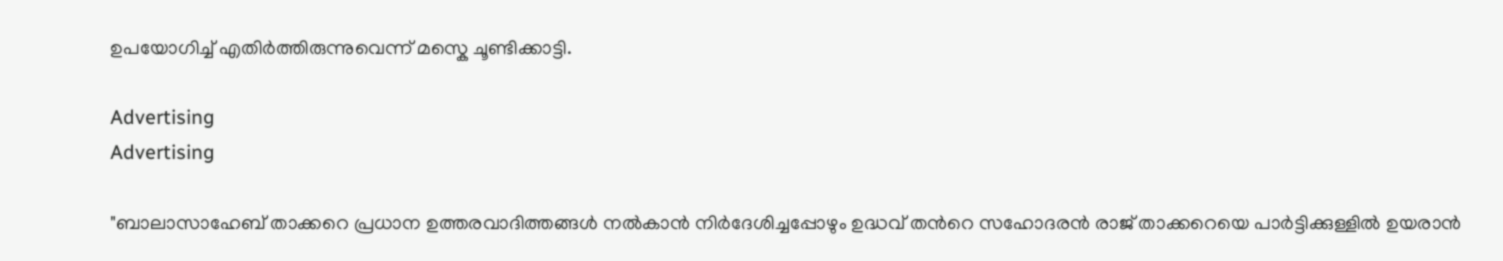ഉപയോഗിച്ച് എതിർത്തിരുന്നുവെന്ന് മസ്കെ ചൂണ്ടിക്കാട്ടി.

Advertising
Advertising

"ബാലാസാഹേബ് താക്കറെ പ്രധാന ഉത്തരവാദിത്തങ്ങൾ നൽകാൻ നിർദേശിച്ചപ്പോഴും ഉദ്ധവ് തന്‍റെ സഹോദരൻ രാജ് താക്കറെയെ പാർട്ടിക്കുള്ളിൽ ഉയരാൻ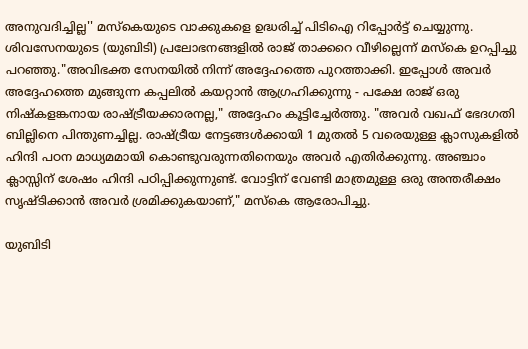അനുവദിച്ചില്ല'' മസ്കെയുടെ വാക്കുകളെ ഉദ്ധരിച്ച് പിടിഐ റിപ്പോര്‍ട്ട് ചെയ്യുന്നു. ശിവസേനയുടെ (യുബിടി) പ്രലോഭനങ്ങളിൽ രാജ് താക്കറെ വീഴില്ലെന്ന് മസ്കെ ഉറപ്പിച്ചു പറഞ്ഞു."അവിഭക്ത സേനയിൽ നിന്ന് അദ്ദേഹത്തെ പുറത്താക്കി. ഇപ്പോൾ അവർ അദ്ദേഹത്തെ മുങ്ങുന്ന കപ്പലിൽ കയറ്റാൻ ആഗ്രഹിക്കുന്നു - പക്ഷേ രാജ് ഒരു നിഷ്കളങ്കനായ രാഷ്ട്രീയക്കാരനല്ല," അദ്ദേഹം കൂട്ടിച്ചേര്‍ത്തു. "അവർ വഖഫ് ഭേദഗതി ബില്ലിനെ പിന്തുണച്ചില്ല. രാഷ്ട്രീയ നേട്ടങ്ങൾക്കായി 1 മുതൽ 5 വരെയുള്ള ക്ലാസുകളിൽ ഹിന്ദി പഠന മാധ്യമമായി കൊണ്ടുവരുന്നതിനെയും അവർ എതിർക്കുന്നു. അഞ്ചാം ക്ലാസ്സിന് ശേഷം ഹിന്ദി പഠിപ്പിക്കുന്നുണ്ട്. വോട്ടിന് വേണ്ടി മാത്രമുള്ള ഒരു അന്തരീക്ഷം സൃഷ്ടിക്കാൻ അവർ ശ്രമിക്കുകയാണ്," മസ്കെ ആരോപിച്ചു.

യുബിടി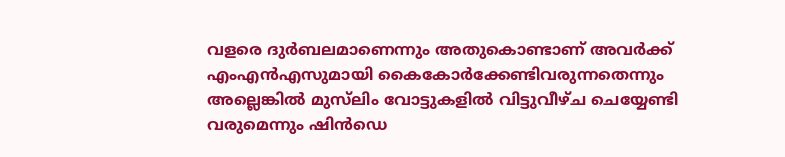വളരെ ദുര്‍ബലമാണെന്നും അതുകൊണ്ടാണ് അവര്‍ക്ക് എംഎൻഎസുമായി കൈകോർക്കേണ്ടിവരുന്നതെന്നും അല്ലെങ്കിൽ മുസ്‍ലിം വോട്ടുകളിൽ വിട്ടുവീഴ്ച ചെയ്യേണ്ടി വരുമെന്നും ഷിൻഡെ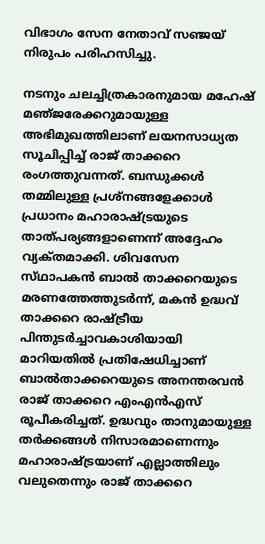വിഭാഗം സേന നേതാവ് സഞ്ജയ് നിരുപം പരിഹസിച്ചു.

നടനും ചലച്ചിത്രകാരനുമായ മഹേഷ്‌ മഞ്‌ജരേക്കറുമായുള്ള അഭിമുഖത്തിലാണ്‌ ലയനസാധ്യത സൂചിപ്പിച്ച്‌ രാജ്‌ താക്കറെ രംഗത്തുവന്നത്‌. ബന്ധുക്കള്‍ തമ്മിലുള്ള പ്രശ്‌നങ്ങളേക്കാള്‍ പ്രധാനം മഹാരാഷ്‌ട്രയുടെ താത്‌പര്യങ്ങളാണെന്ന്‌ അദ്ദേഹം വ്യക്‌തമാക്കി. ശിവസേന സ്‌ഥാപകന്‍ ബാല്‍ താക്കറെയുടെ മരണത്തേത്തുടര്‍ന്ന്‌, മകന്‍ ഉദ്ധവ്‌ താക്കറെ രാഷ്‌ട്രീയ പിന്തുടര്‍ച്ചാവകാശിയായി മാറിയതില്‍ പ്രതിഷേധിച്ചാണ്‌ ബാല്‍താക്കറെയുടെ അനന്തരവന്‍ രാജ്‌ താക്കറെ എംഎന്‍എസ്‌ രൂപീകരിച്ചത്‌. ഉദ്ധവും താനുമായുള്ള തര്‍ക്കങ്ങള്‍ നിസാരമാണെന്നും മഹാരാഷ്‌ട്രയാണ്‌ എല്ലാത്തിലും വലുതെന്നും രാജ്‌ താക്കറെ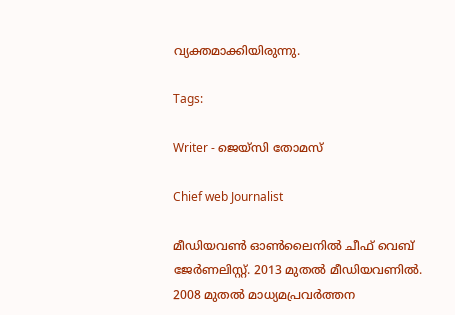വ്യക്തമാക്കിയിരുന്നു.

Tags:

Writer - ജെയ്സി തോമസ്

Chief web Journalist

മീഡിയവൺ ഓൺലൈനിൽ ചീഫ് വെബ് ജേർണലിസ്റ്റ്. 2013 മുതൽ മീഡിയവണിൽ. 2008 മുതൽ മാധ്യമപ്രവർത്തന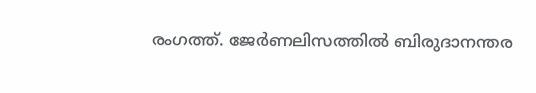രംഗത്ത്. ജേർണലിസത്തിൽ ബിരുദാനന്തര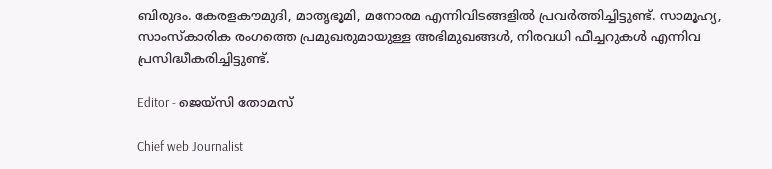ബിരുദം. കേരളകൗമുദി, മാതൃഭൂമി, മനോരമ എന്നിവിടങ്ങളിൽ പ്രവർത്തിച്ചിട്ടുണ്ട്. സാമൂഹ്യ, സാംസ്‌കാരിക രംഗത്തെ പ്രമുഖരുമായുള്ള അഭിമുഖങ്ങൾ, നിരവധി ഫീച്ചറുകൾ എന്നിവ പ്രസിദ്ധീകരിച്ചിട്ടുണ്ട്.

Editor - ജെയ്സി തോമസ്

Chief web Journalist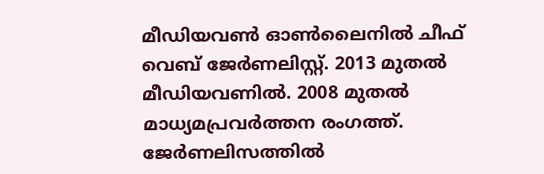മീഡിയവൺ ഓൺലൈനിൽ ചീഫ് വെബ് ജേർണലിസ്റ്റ്. 2013 മുതൽ മീഡിയവണിൽ. 2008 മുതൽ മാധ്യമപ്രവർത്തന രംഗത്ത്. ജേർണലിസത്തിൽ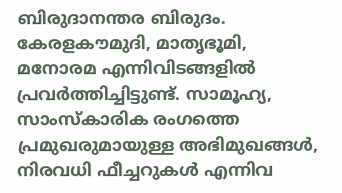ബിരുദാനന്തര ബിരുദം. കേരളകൗമുദി, മാതൃഭൂമി, മനോരമ എന്നിവിടങ്ങളിൽ പ്രവർത്തിച്ചിട്ടുണ്ട്. സാമൂഹ്യ, സാംസ്‌കാരിക രംഗത്തെ പ്രമുഖരുമായുള്ള അഭിമുഖങ്ങൾ, നിരവധി ഫീച്ചറുകൾ എന്നിവ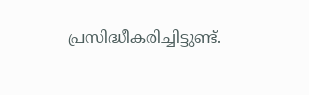പ്രസിദ്ധീകരിച്ചിട്ടുണ്ട്.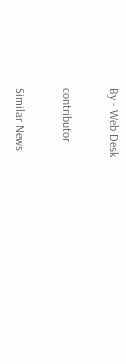By - Web Desk

contributor

Similar News